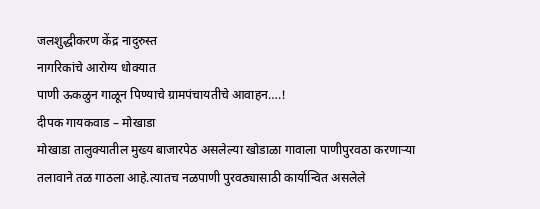जलशुद्धीकरण केंद्र नादुरुस्त
नागरिकांचे आरोग्य धोक्यात
पाणी ऊकळुन गाळून पिण्याचे ग्रामपंचायतीचे आवाहन….!
दीपक गायकवाड – मोखाडा
मोखाडा तालुक्यातील मुख्य बाजारपेठ असलेल्या खोडाळा गावाला पाणीपुरवठा करणाऱ्या तलावाने तळ गाठला आहे.त्यातच नळपाणी पुरवठ्यासाठी कार्यान्वित असलेले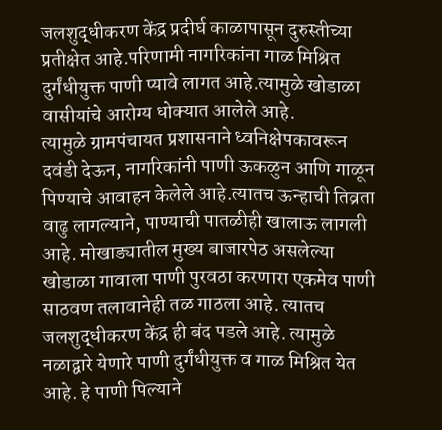जलशुद्धीकरण केंद्र प्रदीर्घ काळापासून दुरुस्तीच्या प्रतीक्षेत आहे.परिणामी नागरिकांना गाळ मिश्रित दुर्गंधीयुक्त पाणी प्यावे लागत आहे.त्यामुळे खोडाळा वासीयांचे आरोग्य धोक्यात आलेले आहे.
त्यामुळे ग्रामपंचायत प्रशासनाने ध्वनिक्षेपकावरून दवंडी देऊन, नागरिकांनी पाणी ऊकळुन आणि गाळून पिण्याचे आवाहन केलेले आहे.त्यातच ऊन्हाची तिव्रता वाढु लागल्याने, पाण्याची पातळीही खालाऊ लागली आहे. मोखाड्यातील मुख्य बाजारपेठ असलेल्या खोडाळा गावाला पाणी पुरवठा करणारा एकमेव पाणी साठवण तलावानेही तळ गाठला आहे. त्यातच जलशुद्धीकरण केंद्र ही बंद पडले आहे. त्यामुळे नळाद्वारे येणारे पाणी दुर्गंधीयुक्त व गाळ मिश्रित येत आहे. हे पाणी पिल्याने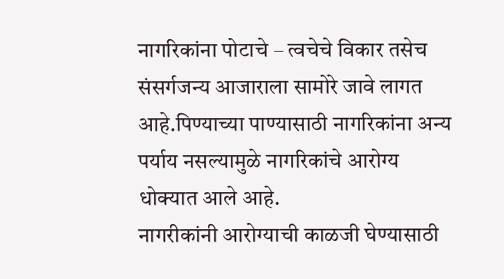नागरिकांना पोटाचे – त्वचेचे विकार तसेच संसर्गजन्य आजाराला सामोरे जावे लागत आहे.पिण्याच्या पाण्यासाठी नागरिकांना अन्य पर्याय नसल्यामुळे नागरिकांचे आरोग्य धोक्यात आले आहे.
नागरीकांनी आरोग्याची काळजी घेण्यासाठी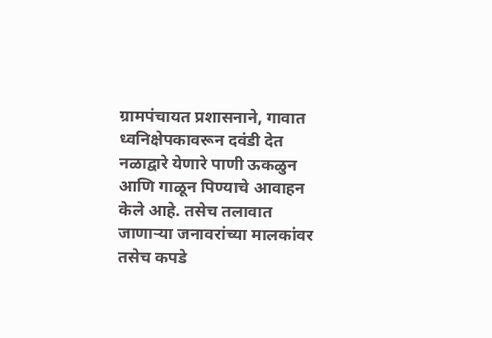ग्रामपंचायत प्रशासनाने, गावात ध्वनिक्षेपकावरून दवंडी देत नळाद्वारे येणारे पाणी ऊकळुन आणि गाळून पिण्याचे आवाहन केले आहे. तसेच तलावात जाणाऱ्या जनावरांच्या मालकांवर तसेच कपडे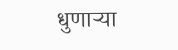धुणाऱ्या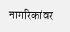नागरिकांवर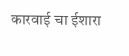कारवाई चा ईशारा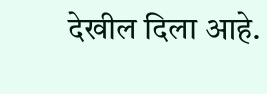देखील दिला आहे.